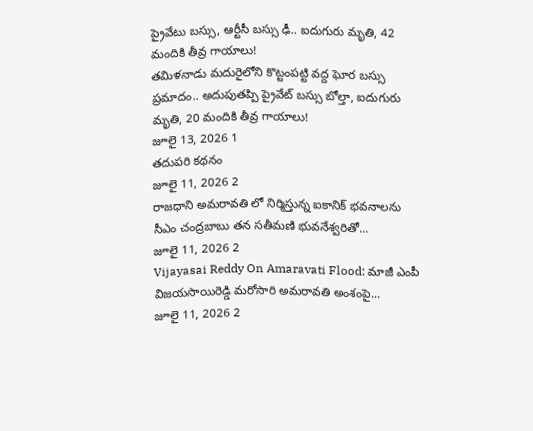ప్రైవేటు బస్సు, ఆర్టీసీ బస్సు ఢీ.. ఐదుగురు మృతి, 42 మందికి తీవ్ర గాయాలు!
తమిళనాడు మదురైలోని కొట్టంపట్టి వద్ద ఘోర బస్సు ప్రమాదం.. అదుపుతప్పి ప్రైవేట్ బస్సు బోల్తా, ఐదుగురు మృతి, 20 మందికి తీవ్ర గాయాలు!
జూలై 13, 2026 1
తదుపరి కథనం
జూలై 11, 2026 2
రాజధాని అమరావతి లో నిర్మిస్తున్న ఐకానిక్ భవనాలను సీఎం చంద్రబాబు తన సతీమణి భువనేశ్వరితో...
జూలై 11, 2026 2
Vijayasai Reddy On Amaravati Flood: మాజీ ఎంపీ విజయసాయిరెడ్డి మరోసారి అమరావతి అంశంపై...
జూలై 11, 2026 2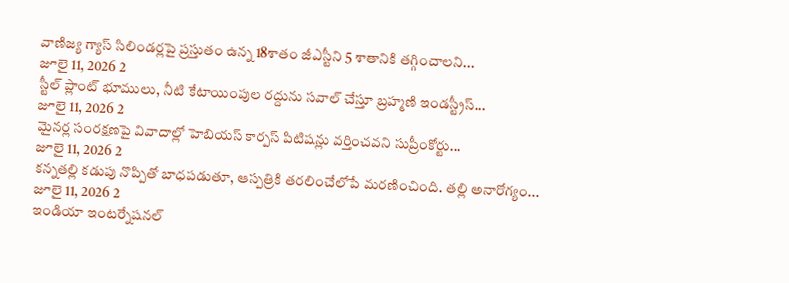వాణిజ్య గ్యాస్ సిలిండర్లపై ప్రస్తుతం ఉన్న 18శాతం జీఎస్టీని 5 శాతానికి తగ్గించాలని...
జూలై 11, 2026 2
స్టీల్ ప్లాంట్ భూములు, నీటి కేటాయింపుల రద్దును సవాల్ చేస్తూ బ్రహ్మణి ఇండస్ట్రీస్...
జూలై 11, 2026 2
మైనర్ల సంరక్షణపై వివాదాల్లో హెబియస్ కార్పస్ పిటిషన్లు వర్తించవని సుప్రీంకోర్టు...
జూలై 11, 2026 2
కన్నతల్లి కడుపు నొప్పితో బాధపడుతూ, ఆస్పత్రికి తరలించేలోపే మరణించింది. తల్లి అనారోగ్యం...
జూలై 11, 2026 2
ఇండియా ఇంటర్నేషనల్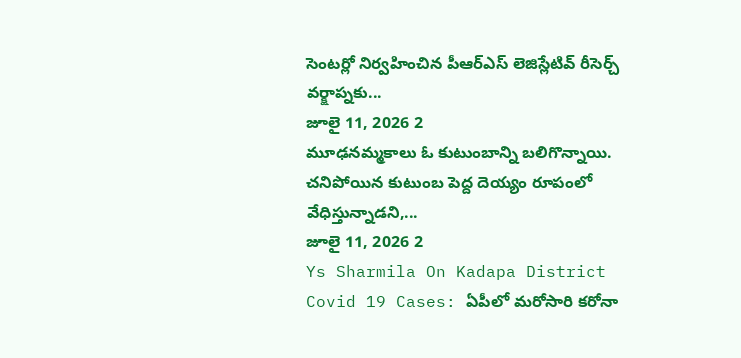సెంటర్లో నిర్వహించిన పీఆర్ఎస్ లెజిస్లేటివ్ రీసెర్చ్ వర్క్షాప్నకు...
జూలై 11, 2026 2
మూఢనమ్మకాలు ఓ కుటుంబాన్ని బలిగొన్నాయి. చనిపోయిన కుటుంబ పెద్ద దెయ్యం రూపంలో వేధిస్తున్నాడని,...
జూలై 11, 2026 2
Ys Sharmila On Kadapa District Covid 19 Cases: ఏపీలో మరోసారి కరోనా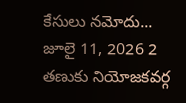కేసులు నమోదు...
జూలై 11, 2026 2
తణుకు నియోజకవర్గ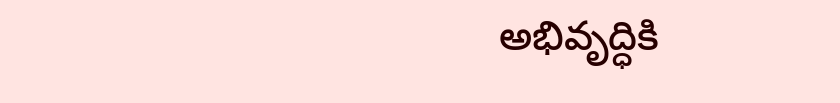అభివృద్ధికి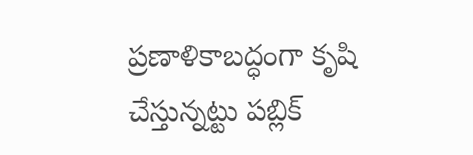ప్రణాళికాబద్ధంగా కృషి చేస్తున్నట్టు పబ్లిక్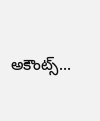అకౌంట్స్...